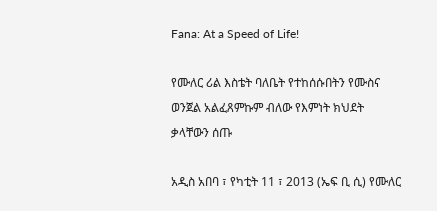Fana: At a Speed of Life!

የሙለር ሪል እስቴት ባለቤት የተከሰሱበትን የሙስና ወንጀል አልፈጸምኩም ብለው የእምነት ክህደት ቃላቸውን ሰጡ

አዲስ አበባ ፣ የካቲት 11 ፣ 2013 (ኤፍ ቢ ሲ) የሙለር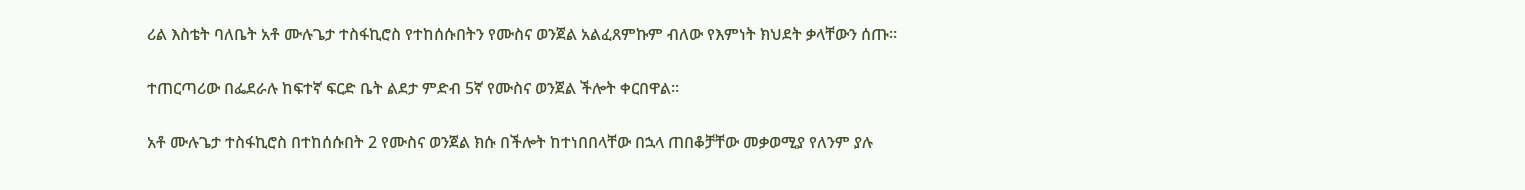ሪል እስቴት ባለቤት አቶ ሙሉጌታ ተስፋኪሮስ የተከሰሱበትን የሙስና ወንጀል አልፈጸምኩም ብለው የእምነት ክህደት ቃላቸውን ሰጡ።

ተጠርጣሪው በፌደራሉ ከፍተኛ ፍርድ ቤት ልደታ ምድብ 5ኛ የሙስና ወንጀል ችሎት ቀርበዋል፡፡

አቶ ሙሉጌታ ተስፋኪሮስ በተከሰሱበት 2 የሙስና ወንጀል ክሱ በችሎት ከተነበበላቸው በኋላ ጠበቆቻቸው መቃወሚያ የለንም ያሉ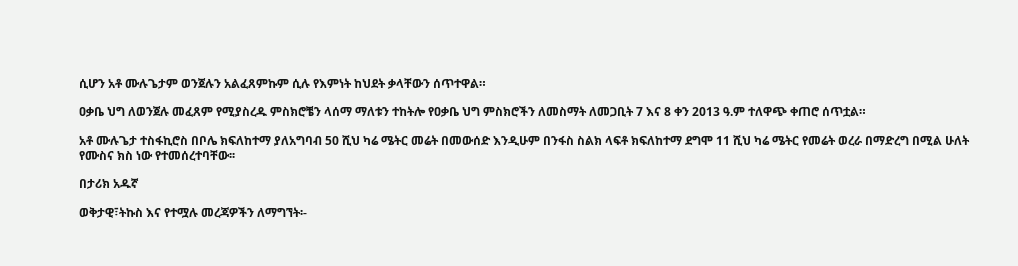ሲሆን አቶ ሙሉጌታም ወንጀሉን አልፈጸምኩም ሲሉ የእምነት ከህደት ቃላቸውን ሰጥተዋል።

ዐቃቤ ህግ ለወንጀሉ መፈጸም የሚያስረዱ ምስክሮቼን ላሰማ ማለቱን ተከትሎ የዐቃቤ ህግ ምስክሮችን ለመስማት ለመጋቢት 7 እና 8 ቀን 2013 ዓ.ም ተለዋጭ ቀጠሮ ሰጥቷል።

አቶ ሙሉጌታ ተስፋኪሮስ በቦሌ ክፍለከተማ ያለአግባብ 50 ሺህ ካሬ ሜትር መሬት በመውሰድ እንዲሁም በንፋስ ስልክ ላፍቶ ክፍለከተማ ደግሞ 11 ሺህ ካሬ ሜትር የመሬት ወረራ በማድረግ በሚል ሁለት የሙስና ክስ ነው የተመሰረተባቸው፡፡

በታሪክ አዱኛ

ወቅታዊ፣ትኩስ እና የተሟሉ መረጃዎችን ለማግኘት፡-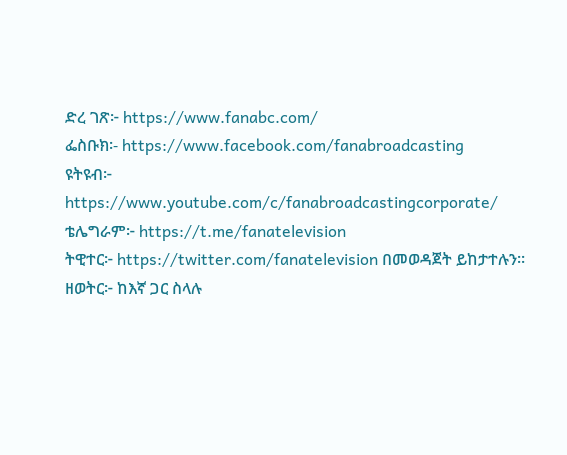ድረ ገጽ፦ https://www.fanabc.com/
ፌስቡክ፡- https://www.facebook.com/fanabroadcasting
ዩትዩብ፦ https://www.youtube.com/c/fanabroadcastingcorporate/
ቴሌግራም፦ https://t.me/fanatelevision
ትዊተር፦ https://twitter.com/fanatelevision በመወዳጀት ይከታተሉን፡፡
ዘወትር፦ ከእኛ ጋር ስላሉ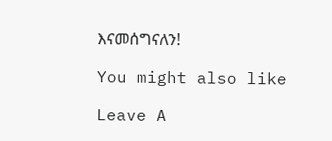እናመሰግናለን!

You might also like

Leave A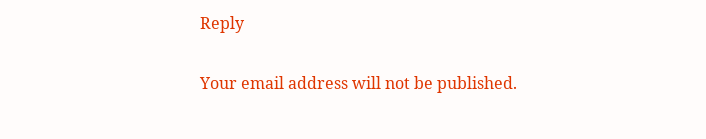Reply

Your email address will not be published.